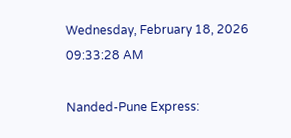Wednesday, February 18, 2026 09:33:28 AM

Nanded-Pune Express: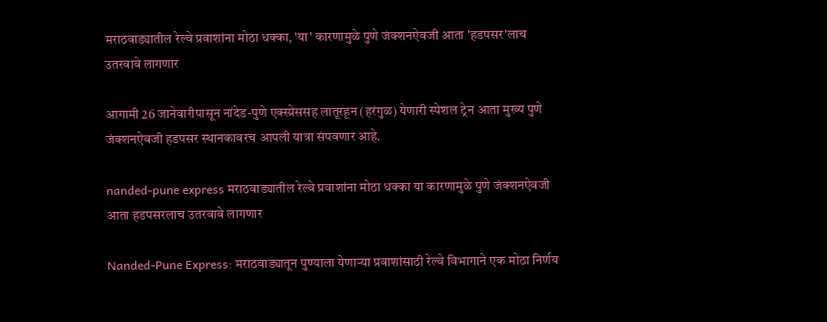मराठवाड्यातील रेल्वे प्रवाशांना मोठा धक्का, 'या' कारणामुळे पुणे जंक्शनऐवजी आता 'हडपसर'लाच उतरवावे लागणार

आगामी 26 जानेवारीपासून नांदेड-पुणे एक्स्प्रेससह लातूरहून (हरंगुळ) येणारी स्पेशल ट्रेन आता मुख्य पुणे जंक्शनऐवजी हडपसर स्थानकावरच आपली यात्रा संपवणार आहे.

nanded-pune express मराठवाड्यातील रेल्वे प्रवाशांना मोठा धक्का या कारणामुळे पुणे जंक्शनऐवजी आता हडपसरलाच उतरवावे लागणार

Nanded-Pune Express: मराठवाड्यातून पुण्याला येणाऱ्या प्रवाशांसाठी रेल्वे विभागाने एक मोठा निर्णय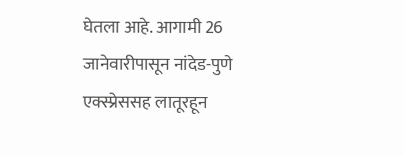घेतला आहे. आगामी 26 जानेवारीपासून नांदेड-पुणे एक्स्प्रेससह लातूरहून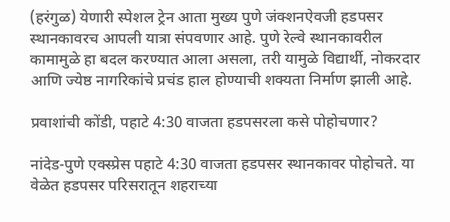(हरंगुळ) येणारी स्पेशल ट्रेन आता मुख्य पुणे जंक्शनऐवजी हडपसर स्थानकावरच आपली यात्रा संपवणार आहे. पुणे रेल्वे स्थानकावरील कामामुळे हा बदल करण्यात आला असला, तरी यामुळे विद्यार्थी, नोकरदार आणि ज्येष्ठ नागरिकांचे प्रचंड हाल होण्याची शक्यता निर्माण झाली आहे.

प्रवाशांची कोंडी, पहाटे 4:30 वाजता हडपसरला कसे पोहोचणार?

नांदेड-पुणे एक्स्प्रेस पहाटे 4:30 वाजता हडपसर स्थानकावर पोहोचते. या वेळेत हडपसर परिसरातून शहराच्या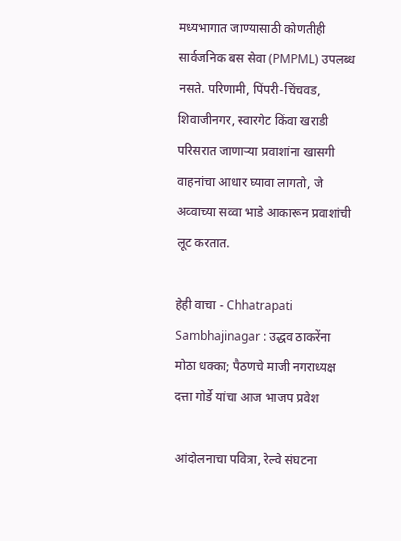मध्यभागात जाण्यासाठी कोणतीही सार्वजनिक बस सेवा (PMPML) उपलब्ध नसते. परिणामी, पिंपरी-चिंचवड, शिवाजीनगर, स्वारगेट किंवा खराडी परिसरात जाणाऱ्या प्रवाशांना खासगी वाहनांचा आधार घ्यावा लागतो, जे अव्वाच्या सव्वा भाडे आकारून प्रवाशांची लूट करतात.

हेही वाचा - Chhatrapati Sambhajinagar : उद्धव ठाकरेंना मोठा धक्का; पैठणचे माजी नगराध्यक्ष दत्ता गोर्डे यांचा आज भाजप प्रवेश

आंदोलनाचा पवित्रा, रेल्वे संघटना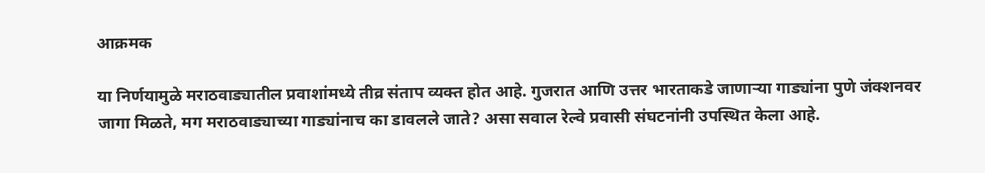आक्रमक

या निर्णयामुळे मराठवाड्यातील प्रवाशांमध्ये तीव्र संताप व्यक्त होत आहे. गुजरात आणि उत्तर भारताकडे जाणाऱ्या गाड्यांना पुणे जंक्शनवर जागा मिळते, मग मराठवाड्याच्या गाड्यांनाच का डावलले जाते? असा सवाल रेल्वे प्रवासी संघटनांनी उपस्थित केला आहे.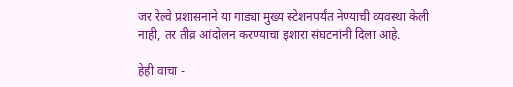जर रेल्वे प्रशासनाने या गाड्या मुख्य स्टेशनपर्यंत नेण्याची व्यवस्था केली नाही, तर तीव्र आंदोलन करण्याचा इशारा संघटनांनी दिला आहे.

हेही वाचा -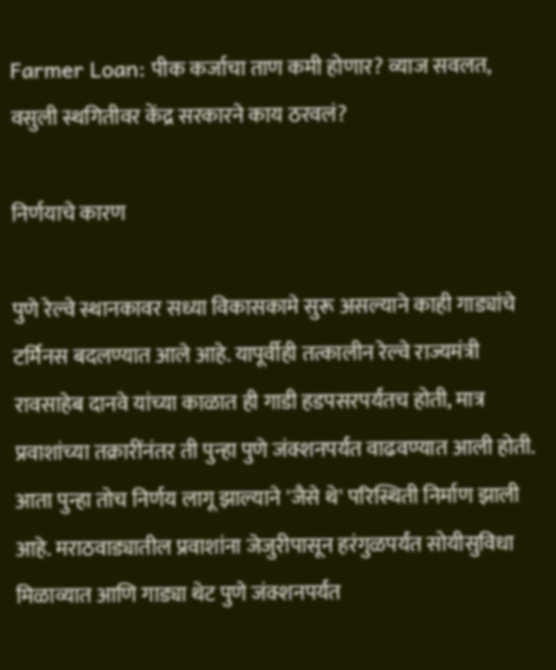Farmer Loan: पीक कर्जाचा ताण कमी होणार? व्याज सवलत, वसुली स्थगितीवर केंद्र सरकारने काय ठरवलं?

निर्णयाचे कारण

पुणे रेल्वे स्थानकावर सध्या विकासकामे सुरू असल्याने काही गाड्यांचे टर्मिनस बदलण्यात आले आहे. यापूर्वीही तत्कालीन रेल्वे राज्यमंत्री रावसाहेब दानवे यांच्या काळात ही गाडी हडपसरपर्यंतच होती, मात्र प्रवाशांच्या तक्रारींनंतर ती पुन्हा पुणे जंक्शनपर्यंत वाढवण्यात आली होती. आता पुन्हा तोच निर्णय लागू झाल्याने 'जैसे थे' परिस्थिती निर्माण झाली आहे. मराठवाड्यातील प्रवाशांना जेजुरीपासून हरंगुळपर्यंत सोयीसुविधा मिळाव्यात आणि गाड्या थेट पुणे जंक्शनपर्यंत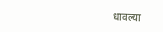धावल्या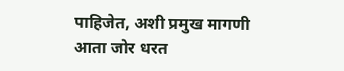पाहिजेत, अशी प्रमुख मागणी आता जोर धरत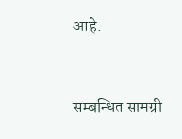आहे.



सम्बन्धित सामग्री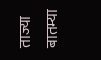ताज्या बातम्या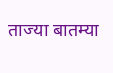ताज्या बातम्या